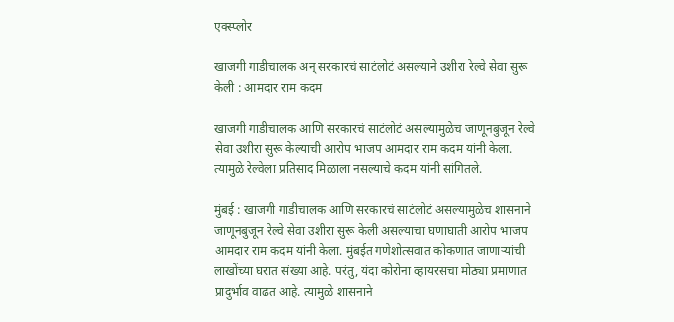एक्स्प्लोर

खाजगी गाडीचालक अन् सरकारचं साटंलोटं असल्याने उशीरा रेल्वे सेवा सुरू केली : आमदार राम कदम

खाजगी गाडीचालक आणि सरकारचं साटंलोटं असल्यामुळेच जाणूनबुजून रेल्वे सेवा उशीरा सुरू केल्याची आरोप भाजप आमदार राम कदम यांनी केला. त्यामुळे रेल्वेला प्रतिसाद मिळाला नसल्याचे कदम यांनी सांगितले.

मुंबई : खाजगी गाडीचालक आणि सरकारचं साटंलोटं असल्यामुळेच शासनाने जाणूनबुजून रेल्वे सेवा उशीरा सुरू केली असल्याचा घणाघाती आरोप भाजप आमदार राम कदम यांनी केला. मुंबईत गणेशोत्सवात कोकणात जाणाऱ्यांची लाखोंच्या घरात संख्या आहे. परंतु, यंदा कोरोना व्हायरसचा मोठ्या प्रमाणात प्रादुर्भाव वाढत आहे. त्यामुळे शासनाने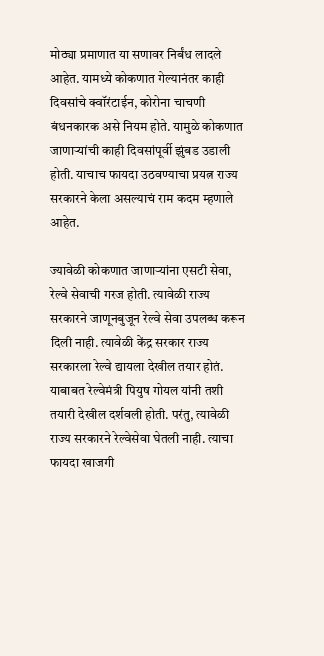मोठ्या प्रमाणात या सणावर निर्बंध लादले आहेत. यामध्ये कोकणात गेल्यानंतर काही दिवसांचे क्वॉरंटाईन, कोरोना चाचणी बंधनकारक असे नियम होते. यामुळे कोकणात जाणाऱ्यांची काही दिवसांपूर्वी झुंबड उडाली होती. याचाच फायदा उठवण्याचा प्रयत्न राज्य सरकारने केला असल्याचं राम कदम म्हणाले आहेत.

ज्यावेळी कोकणात जाणाऱ्यांना एसटी सेवा, रेल्वे सेवाची गरज होती. त्यावेळी राज्य सरकारने जाणूनबुजून रेल्वे सेवा उपलब्ध करून दिली नाही. त्यावेळी केंद्र सरकार राज्य सरकारला रेल्वे द्यायला देखील तयार होतं. याबाबत रेल्वेमंत्री पियुष गोयल यांनी तशी तयारी देखील दर्शवली होती. परंतु, त्यावेळी राज्य सरकारने रेल्वेसेवा घेतली नाही. त्याचा फायदा खाजगी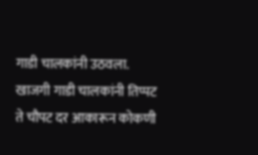गाडी चालकांनी उठवला. खाजगी गाडी चालकांनी तिप्पट ते चौपट दर आकारून कोकणी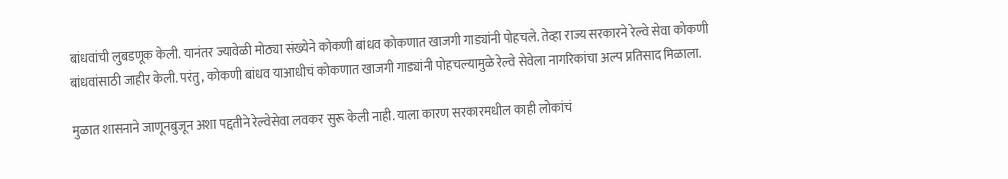बांधवांची लुबडणूक केली. यानंतर ज्यावेळी मोठ्या संख्येने कोकणी बांधव कोकणात खाजगी गाड्यांनी पोहचले. तेव्हा राज्य सरकारने रेल्वे सेवा कोकणी बांधवांसाठी जाहीर केली. परंतु, कोकणी बांधव याआधीचं कोकणात खाजगी गाड्यांनी पोहचल्यामुळे रेल्वे सेवेला नागरिकांचा अल्प प्रतिसाद मिळाला.

मुळात शासनाने जाणूनबुजून अशा पद्दतीने रेल्वेसेवा लवकर सुरू केली नाही. याला कारण सरकारमधील काही लोकांचं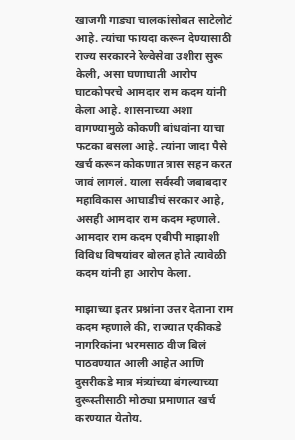खाजगी गाड्या चालकांसोबत साटेलोटं आहे. त्यांचा फायदा करून देण्यासाठी राज्य सरकारने रेल्वेसेवा उशीरा सुरू केली, असा घणाघाती आरोप घाटकोपरचे आमदार राम कदम यांनी केला आहे. शासनाच्या अशा वागण्यामुळे कोकणी बांधवांना याचा फटका बसला आहे. त्यांना जादा पैसे खर्च करून कोकणात त्रास सहन करत जावं लागलं. याला सर्वस्वी जबाबदार महाविकास आघाडीचं सरकार आहे, असही आमदार राम कदम म्हणाले. आमदार राम कदम एबीपी माझाशी विविध विषयांवर बोलत होते त्यावेळी कदम यांनी हा आरोप केला.

माझाच्या इतर प्रश्नांना उत्तर देताना राम कदम म्हणाले की, राज्यात एकीकडे नागरिकांना भरमसाठ वीज बिलं पाठवण्यात आली आहेत आणि दुसरीकडे मात्र मंत्र्यांच्या बंगल्याच्या दुरूस्तीसाठी मोठ्या प्रमाणात खर्च करण्यात येतोय.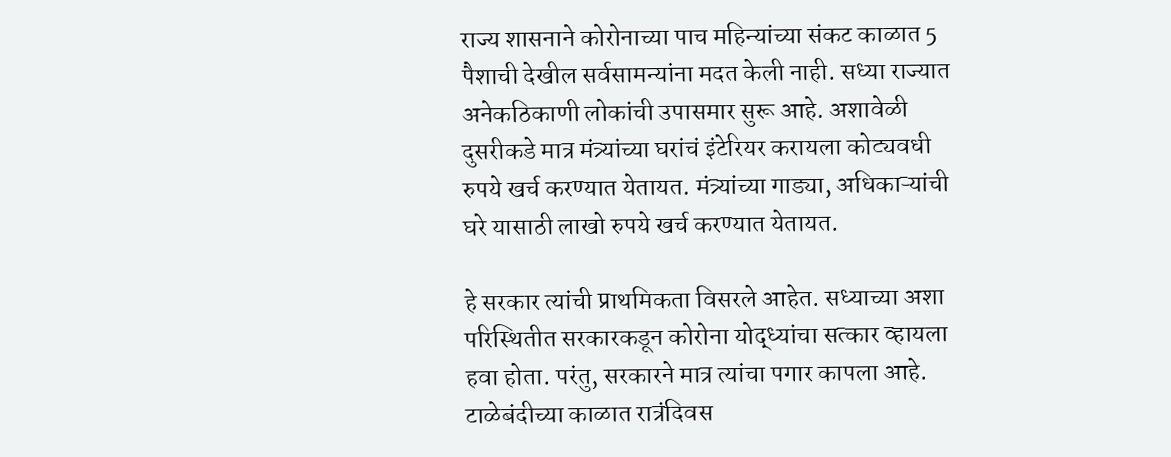राज्य शासनाने कोरोनाच्या पाच महिन्यांच्या संकट काळात 5 पैशाची देखील सर्वसामन्यांना मदत केली नाही. सध्या राज्यात अनेकठिकाणी लोकांची उपासमार सुरू आहे. अशावेळी दुसरीकडे मात्र मंत्र्यांच्या घरांचं इंटेरियर करायला कोट्यवधी रुपये खर्च करण्यात येतायत. मंत्र्यांच्या गाड्या, अधिकाऱ्यांची घरे यासाठी लाखो रुपये खर्च करण्यात येतायत.

हे सरकार त्यांची प्राथमिकता विसरले आहेत. सध्याच्या अशा परिस्थितीत सरकारकडून कोरोना योद्ध्यांचा सत्कार व्हायला हवा होता. परंतु, सरकारने मात्र त्यांचा पगार कापला आहे. टाळेबंदीच्या काळात रात्रंदिवस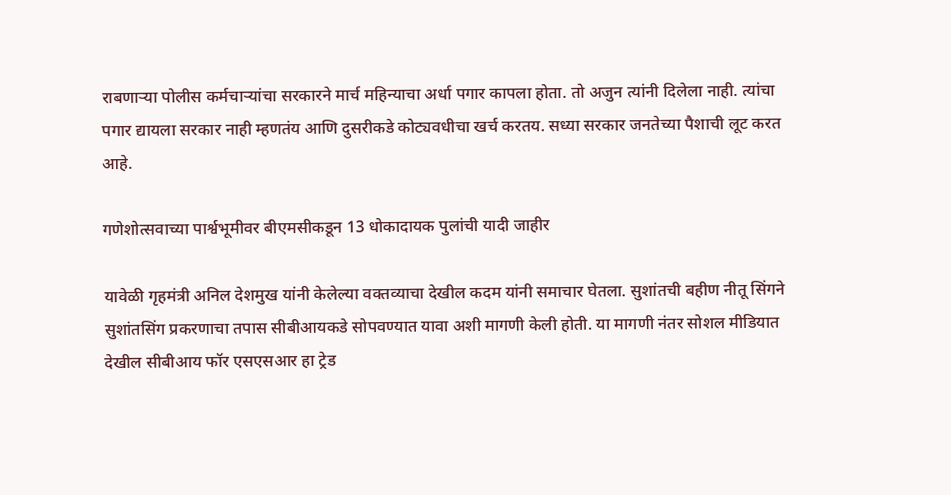राबणाऱ्या पोलीस कर्मचाऱ्यांचा सरकारने मार्च महिन्याचा अर्धा पगार कापला होता. तो अजुन त्यांनी दिलेला नाही. त्यांचा पगार द्यायला सरकार नाही म्हणतंय आणि दुसरीकडे कोट्यवधीचा खर्च करतय. सध्या सरकार जनतेच्या पैशाची लूट करत आहे.

गणेशोत्सवाच्या पार्श्वभूमीवर बीएमसीकडून 13 धोकादायक पुलांची यादी जाहीर

यावेळी गृहमंत्री अनिल देशमुख यांनी केलेल्या वक्तव्याचा देखील कदम यांनी समाचार घेतला. सुशांतची बहीण नीतू सिंगने सुशांतसिंग प्रकरणाचा तपास सीबीआयकडे सोपवण्यात यावा अशी मागणी केली होती. या मागणी नंतर सोशल मीडियात देखील सीबीआय फॉर एसएसआर हा ट्रेड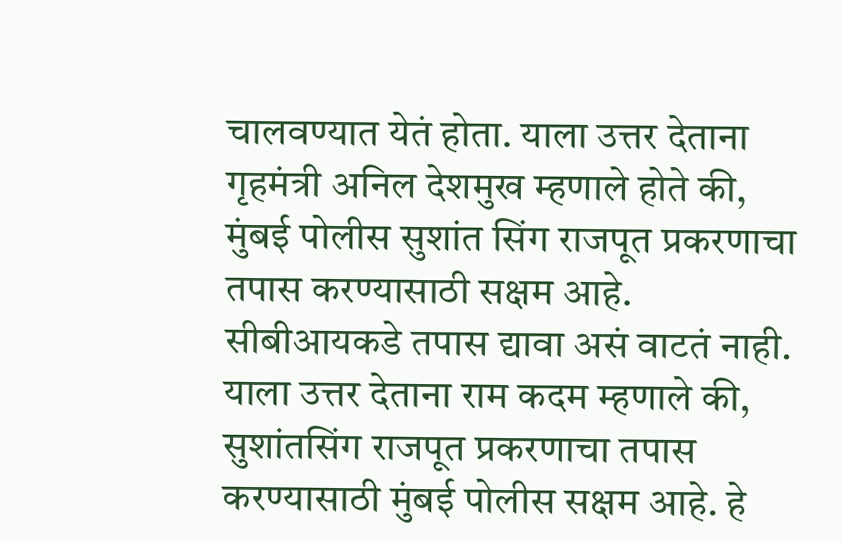चालवण्यात येतं होता. याला उत्तर देताना गृहमंत्री अनिल देशमुख म्हणाले होते की, मुंबई पोलीस सुशांत सिंग राजपूत प्रकरणाचा तपास करण्यासाठी सक्षम आहे. सीबीआयकडे तपास द्यावा असं वाटतं नाही. याला उत्तर देताना राम कदम म्हणाले की, सुशांतसिंग राजपूत प्रकरणाचा तपास करण्यासाठी मुंबई पोलीस सक्षम आहे. हे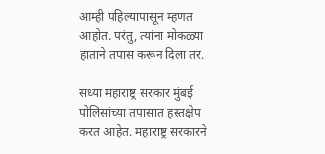आम्ही पहिल्यापासून म्हणत आहोत. परंतु, त्यांना मोकळ्या हाताने तपास करून दिला तर.

सध्या महाराष्ट्र सरकार मुंबई पोलिसांच्या तपासात हस्तक्षेप करत आहेत. महाराष्ट्र सरकारने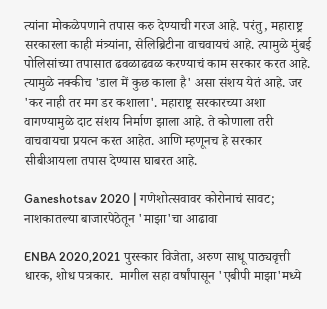त्यांना मोकळेपणाने तपास करु देण्याची गरज आहे. परंतु, महाराष्ट्र सरकारला काही मंत्र्यांना, सेलिब्रिटीना वाचवायचं आहे. त्यामुळे मुंबई पोलिसांच्या तपासात ढवळाढवळ करण्याचं काम सरकार करत आहे. त्यामुळे नक्कीच 'डाल में कुछ काला है' असा संशय येतं आहे. जर 'कर नाही तर मग डर कशाला'. महाराष्ट्र सरकारच्या अशा वागण्यामुळे दाट संशय निर्माण झाला आहे. ते कोणाला तरी वाचवायचा प्रयत्न करत आहेत. आणि म्हणूनच हे सरकार सीबीआयला तपास देण्यास घाबरत आहे.

Ganeshotsav 2020 | गणेशोत्सवावर कोरोनाचं सावट; नाशकातल्या बाजारपेठेतून 'माझा'चा आढावा

ENBA 2020,2021 पुरस्कार विजेता, अरुण साधू पाठ्यवृत्ती धारक, शोध पत्रकार.  मागील सहा वर्षांपासून 'एबीपी माझा'मध्ये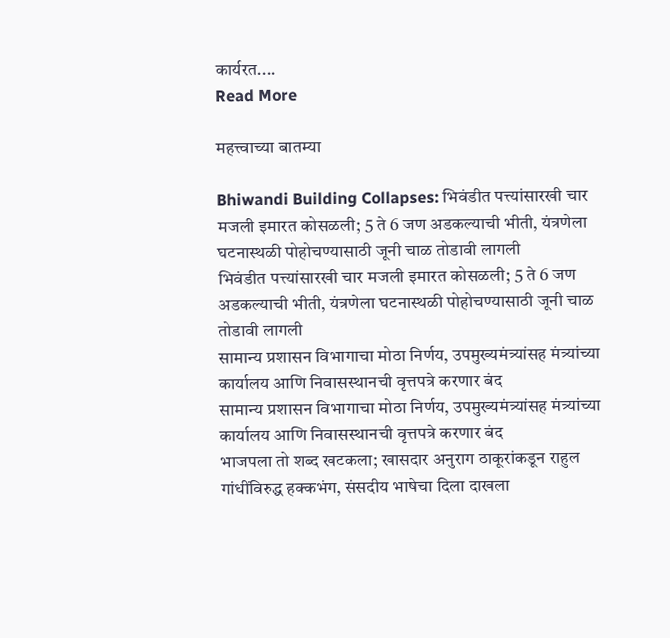कार्यरत....
Read More

महत्त्वाच्या बातम्या

Bhiwandi Building Collapses: भिवंडीत पत्त्यांसारखी चार मजली इमारत कोसळली; 5 ते 6 जण अडकल्याची भीती, यंत्रणेला घटनास्थळी पोहोचण्यासाठी जूनी चाळ तोडावी लागली
भिवंडीत पत्त्यांसारखी चार मजली इमारत कोसळली; 5 ते 6 जण अडकल्याची भीती, यंत्रणेला घटनास्थळी पोहोचण्यासाठी जूनी चाळ तोडावी लागली
सामान्य प्रशासन विभागाचा मोठा निर्णय, उपमुख्यमंत्र्यांसह मंत्र्यांच्या कार्यालय आणि निवासस्थानची वृत्तपत्रे करणार बंद
सामान्य प्रशासन विभागाचा मोठा निर्णय, उपमुख्यमंत्र्यांसह मंत्र्यांच्या कार्यालय आणि निवासस्थानची वृत्तपत्रे करणार बंद
भाजपला तो शब्द खटकला; खासदार अनुराग ठाकूरांकडून राहुल गांधींविरुद्ध हक्कभंग, संसदीय भाषेचा दिला दाखला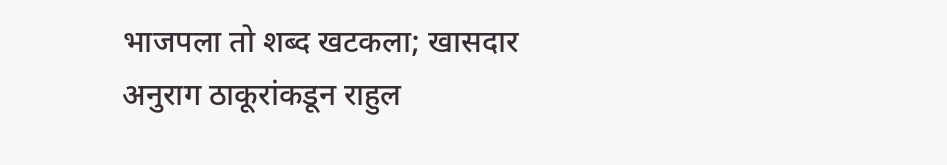भाजपला तो शब्द खटकला; खासदार अनुराग ठाकूरांकडून राहुल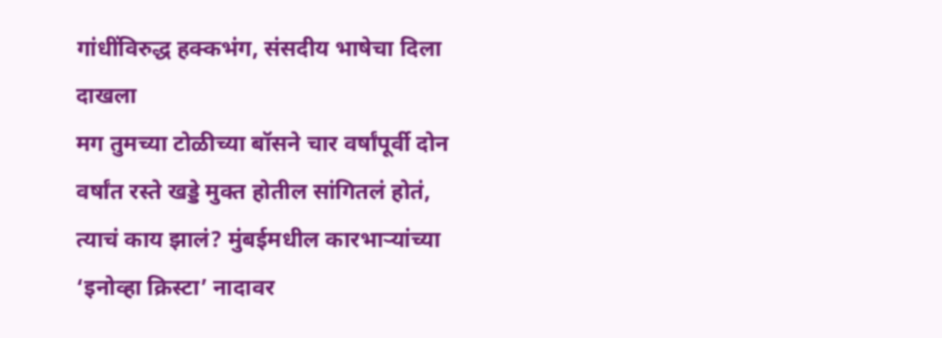गांधींविरुद्ध हक्कभंग, संसदीय भाषेचा दिला दाखला
मग तुमच्या टोळीच्या बॉसने चार वर्षांपूर्वी दोन वर्षांत रस्ते खड्डे मुक्त होतील सांगितलं होतं, त्याचं काय झालं? मुंबईमधील कारभाऱ्यांच्या ‘इनोव्हा क्रिस्टा’ नादावर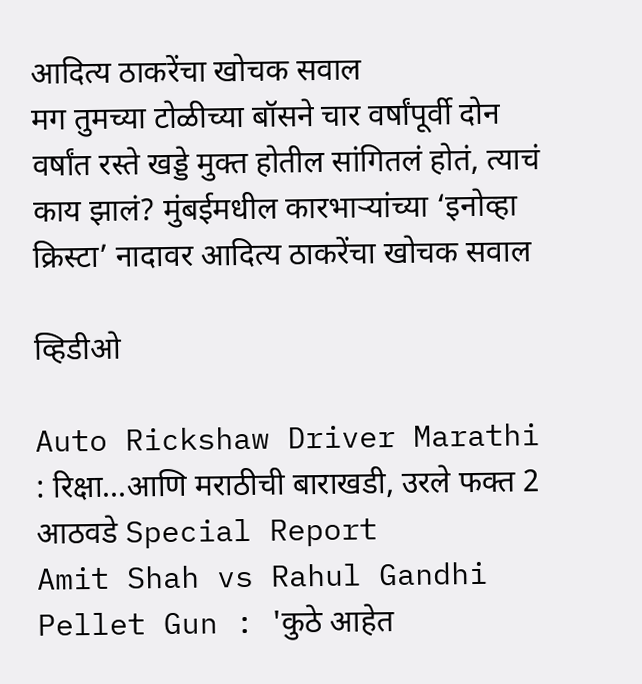आदित्य ठाकरेंचा खोचक सवाल
मग तुमच्या टोळीच्या बॉसने चार वर्षांपूर्वी दोन वर्षांत रस्ते खड्डे मुक्त होतील सांगितलं होतं, त्याचं काय झालं? मुंबईमधील कारभाऱ्यांच्या ‘इनोव्हा क्रिस्टा’ नादावर आदित्य ठाकरेंचा खोचक सवाल

व्हिडीओ

Auto Rickshaw Driver Marathi : रिक्षा...आणि मराठीची बाराखडी, उरले फक्त 2 आठवडे Special Report
Amit Shah vs Rahul Gandhi Pellet Gun : 'कुठे आहेत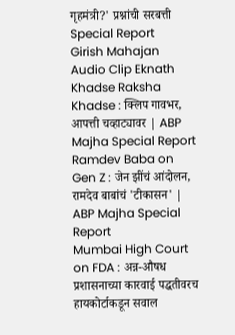गृहमंत्री?' प्रश्नांची सरबत्ती Special Report
Girish Mahajan Audio Clip Eknath Khadse Raksha Khadse : क्लिप गावभर, आपत्ती चव्हाट्यावर | ABP Majha Special Report
Ramdev Baba on Gen Z : जेन झींचं आंदोलन, रामदेव बाबांचं 'टीकासन' | ABP Majha Special Report
Mumbai High Court on FDA : अन्न-औषध प्रशासनाच्या कारवाई पद्धतीवरच हायकोर्टाकडून सवाल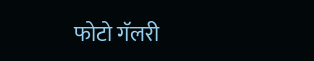फोटो गॅलरी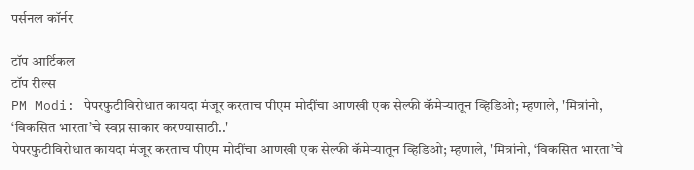पर्सनल कॉर्नर

टॉप आर्टिकल
टॉप रील्स
PM Modi: पेपरफुटीविरोधात कायदा मंजूर करताच पीएम मोदींचा आणखी एक सेल्फी कॅमेऱ्यातून व्हिडिओ; म्हणाले, 'मित्रांनो, ‘विकसित भारता’चे स्वप्न साकार करण्यासाठी..'
पेपरफुटीविरोधात कायदा मंजूर करताच पीएम मोदींचा आणखी एक सेल्फी कॅमेऱ्यातून व्हिडिओ; म्हणाले, 'मित्रांनो, ‘विकसित भारता’चे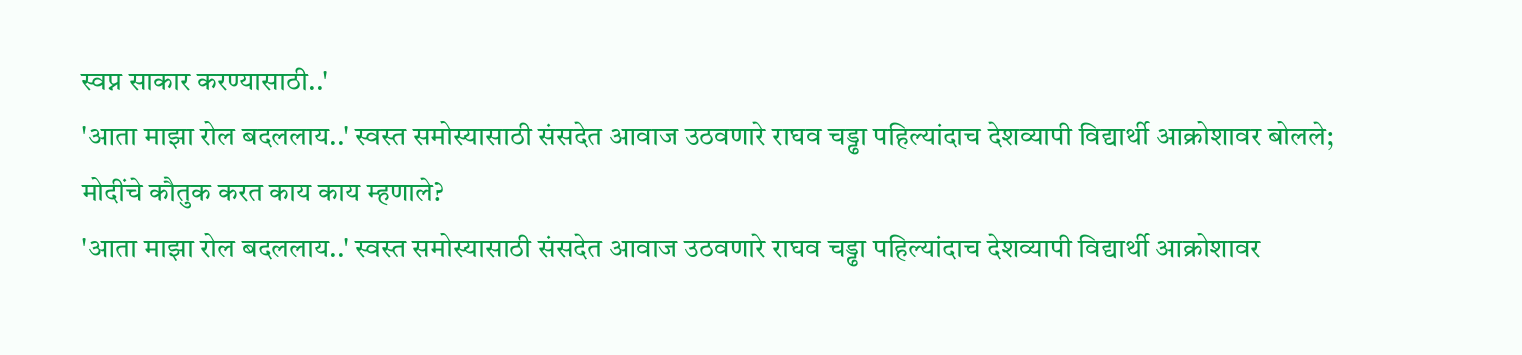स्वप्न साकार करण्यासाठी..'
'आता माझा रोल बदललाय..' स्वस्त समोस्यासाठी संसदेत आवाज उठवणारे राघव चड्ढा पहिल्यांदाच देशव्यापी विद्यार्थी आक्रोशावर बोलले; मोदींचे कौतुक करत काय काय म्हणाले?
'आता माझा रोल बदललाय..' स्वस्त समोस्यासाठी संसदेत आवाज उठवणारे राघव चड्ढा पहिल्यांदाच देशव्यापी विद्यार्थी आक्रोशावर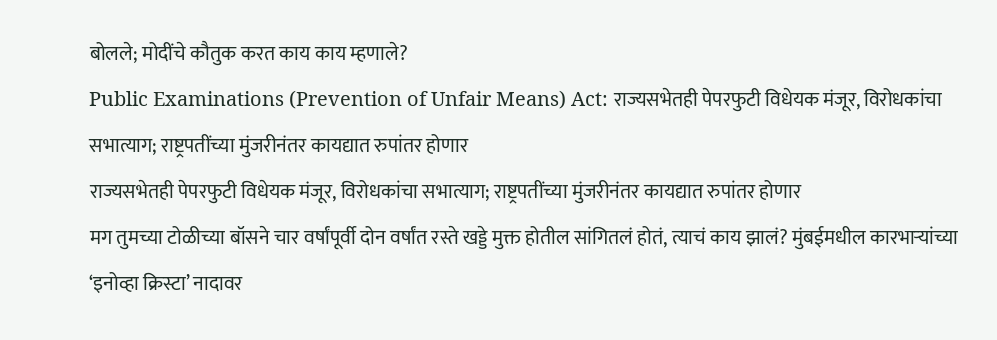बोलले; मोदींचे कौतुक करत काय काय म्हणाले?
Public Examinations (Prevention of Unfair Means) Act: राज्यसभेतही पेपरफुटी विधेयक मंजूर, विरोधकांचा सभात्याग; राष्ट्रपतींच्या मुंजरीनंतर कायद्यात रुपांतर होणार
राज्यसभेतही पेपरफुटी विधेयक मंजूर, विरोधकांचा सभात्याग; राष्ट्रपतींच्या मुंजरीनंतर कायद्यात रुपांतर होणार
मग तुमच्या टोळीच्या बॉसने चार वर्षांपूर्वी दोन वर्षांत रस्ते खड्डे मुक्त होतील सांगितलं होतं, त्याचं काय झालं? मुंबईमधील कारभाऱ्यांच्या ‘इनोव्हा क्रिस्टा’ नादावर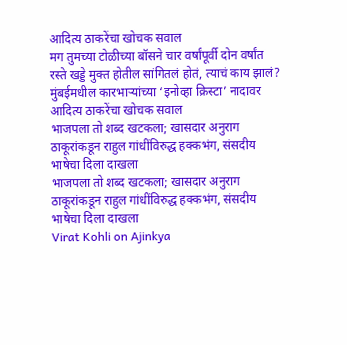आदित्य ठाकरेंचा खोचक सवाल
मग तुमच्या टोळीच्या बॉसने चार वर्षांपूर्वी दोन वर्षांत रस्ते खड्डे मुक्त होतील सांगितलं होतं, त्याचं काय झालं? मुंबईमधील कारभाऱ्यांच्या ‘इनोव्हा क्रिस्टा’ नादावर आदित्य ठाकरेंचा खोचक सवाल
भाजपला तो शब्द खटकला; खासदार अनुराग ठाकूरांकडून राहुल गांधींविरुद्ध हक्कभंग, संसदीय भाषेचा दिला दाखला
भाजपला तो शब्द खटकला; खासदार अनुराग ठाकूरांकडून राहुल गांधींविरुद्ध हक्कभंग, संसदीय भाषेचा दिला दाखला
Virat Kohli on Ajinkya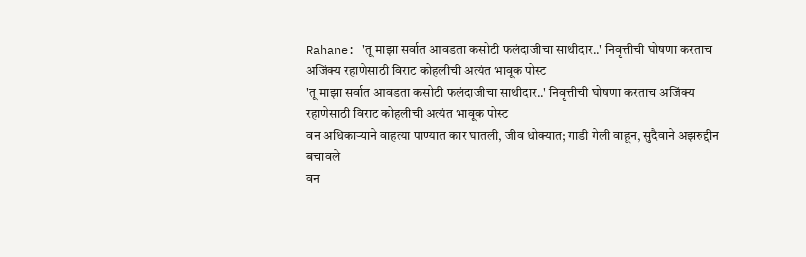Rahane: 'तू माझा सर्वात आवडता कसोटी फलंदाजीचा साथीदार..' निवृत्तीची घोषणा करताच अजिंक्य रहाणेसाठी विराट कोहलीची अत्यंत भावूक पोस्ट
'तू माझा सर्वात आवडता कसोटी फलंदाजीचा साथीदार..' निवृत्तीची घोषणा करताच अजिंक्य रहाणेसाठी विराट कोहलीची अत्यंत भावूक पोस्ट
वन अधिकाऱ्याने वाहत्या पाण्यात कार घातली, जीव धोक्यात; गाडी गेली वाहून, सुदैवाने अझरुद्दीन बचावले
वन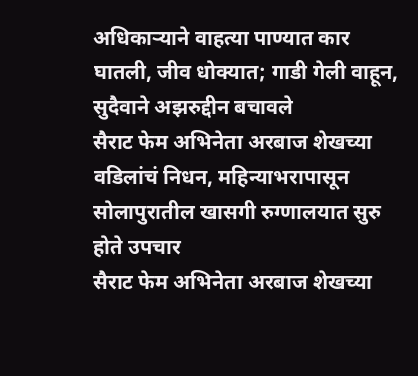अधिकाऱ्याने वाहत्या पाण्यात कार घातली, जीव धोक्यात; गाडी गेली वाहून, सुदैवाने अझरुद्दीन बचावले
सैराट फेम अभिनेता अरबाज शेखच्या वडिलांचं निधन, महिन्याभरापासून सोलापुरातील खासगी रुग्णालयात सुरु होते उपचार
सैराट फेम अभिनेता अरबाज शेखच्या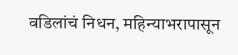वडिलांचं निधन, महिन्याभरापासून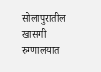सोलापुरातील खासगी रुग्णालयात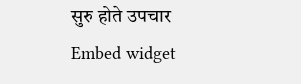सुरु होते उपचार
Embed widget